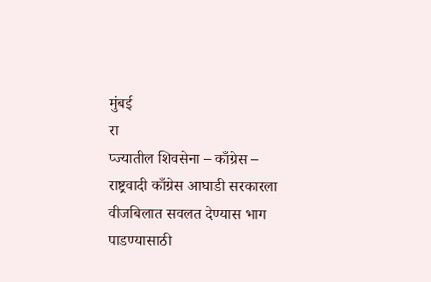मुंबई
रा
प्ज्यातील शिवसेना – काँग्रेस – राष्ट्रवादी काँग्रेस आघाडी सरकारला वीजबिलात सवलत देण्यास भाग पाडण्यासाठी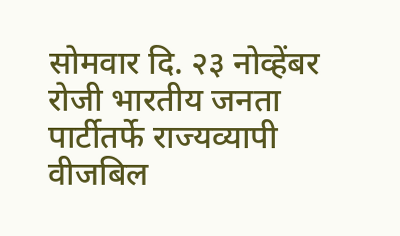सोमवार दि. २३ नोव्हेंबर रोजी भारतीय जनता पार्टीतर्फे राज्यव्यापी वीजबिल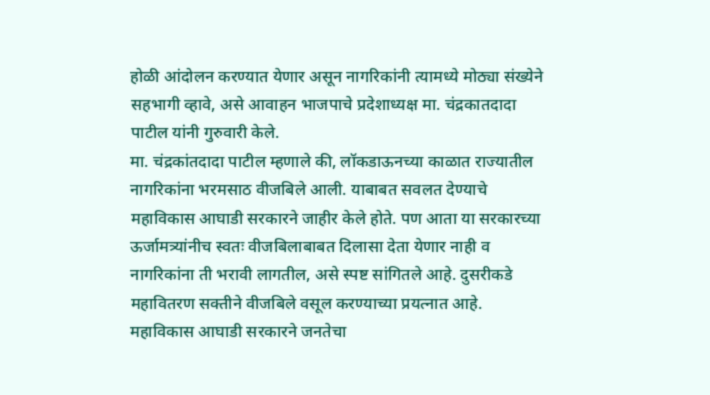होळी आंदोलन करण्यात येणार असून नागरिकांनी त्यामध्ये मोठ्या संख्येने सहभागी व्हावे, असे आवाहन भाजपाचे प्रदेशाध्यक्ष मा. चंद्रकातदादा पाटील यांनी गुरुवारी केले.
मा. चंद्रकांतदादा पाटील म्हणाले की, लॉकडाऊनच्या काळात राज्यातील नागरिकांना भरमसाठ वीजबिले आली. याबाबत सवलत देण्याचे महाविकास आघाडी सरकारने जाहीर केले होते. पण आता या सरकारच्या ऊर्जामत्र्यांनीच स्वतः वीजबिलाबाबत दिलासा देता येणार नाही व नागरिकांना ती भरावी लागतील, असे स्पष्ट सांगितले आहे. दुसरीकडे महावितरण सक्तीने वीजबिले वसूल करण्याच्या प्रयत्नात आहे. महाविकास आघाडी सरकारने जनतेचा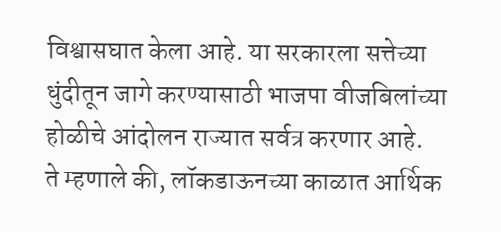विश्वासघात केला आहे. या सरकारला सत्तेच्या धुंदीतून जागे करण्यासाठी भाजपा वीजबिलांच्या होळीचे आंदोलन राज्यात सर्वत्र करणार आहे.
ते म्हणाले की, लॉकडाऊनच्या काळात आर्थिक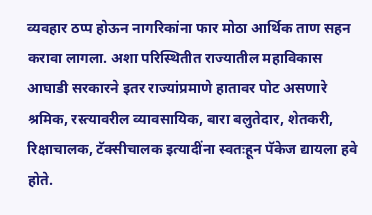व्यवहार ठप्प होऊन नागरिकांना फार मोठा आर्थिक ताण सहन करावा लागला. अशा परिस्थितीत राज्यातील महाविकास आघाडी सरकारने इतर राज्यांप्रमाणे हातावर पोट असणारे श्रमिक, रस्त्यावरील व्यावसायिक, बारा बलुतेदार, शेतकरी, रिक्षाचालक, टॅक्सीचालक इत्यादींना स्वतःहून पॅकेज द्यायला हवे होते.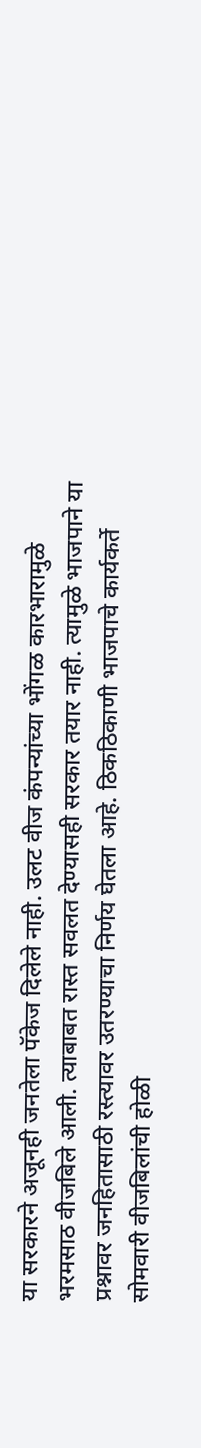या सरकारने अजूनही जनतेला पॅकेज दिलेले नाही. उलट वीज कंपन्यांच्या भोंगळ कारभारामुळे भरमसाठ वीजबिले आली. त्याबाबत रास्त सवलत देण्यासही सरकार तयार नाही. त्यामुळे भाजपाने या प्रश्नावर जनहितासाठी रस्त्यावर उतरण्याचा निर्णय घेतला आहे. ठिकठिकाणी भाजपाचे कार्यकर्ते सोमवारी वीजबिलांची होळी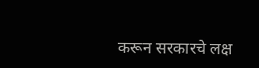करून सरकारचे लक्ष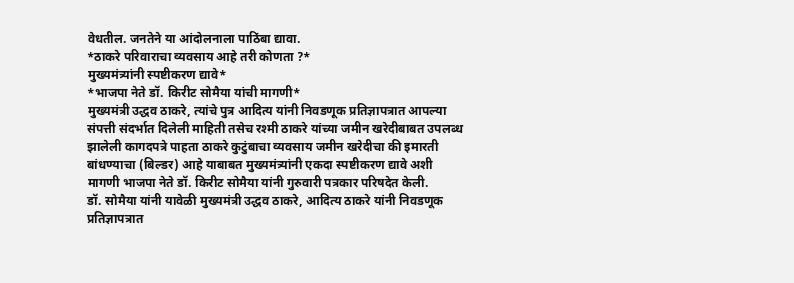वेधतील. जनतेने या आंदोलनाला पाठिंबा द्यावा.
*ठाकरे परिवाराचा व्यवसाय आहे तरी कोणता ?*
मुख्यमंत्र्यांनी स्पष्टीकरण द्यावे*
*भाजपा नेते डॉ. किरीट सोमैया यांची मागणी*
मुख्यमंत्री उद्धव ठाकरे, त्यांचे पुत्र आदित्य यांनी निवडणूक प्रतिज्ञापत्रात आपल्या संपत्ती संदर्भात दिलेली माहिती तसेच रश्मी ठाकरे यांच्या जमीन खरेदीबाबत उपलब्ध झालेली कागदपत्रे पाहता ठाकरे कुटुंबाचा व्यवसाय जमीन खरेदीचा की इमारती बांधण्याचा (बिल्डर) आहे याबाबत मुख्यमंत्र्यांनी एकदा स्पष्टीकरण द्यावे अशी मागणी भाजपा नेते डॉ. किरीट सोमैया यांनी गुरुवारी पत्रकार परिषदेत केली.
डॉ. सोमैया यांनी यावेळी मुख्यमंत्री उद्धव ठाकरे, आदित्य ठाकरे यांनी निवडणूक प्रतिज्ञापत्रात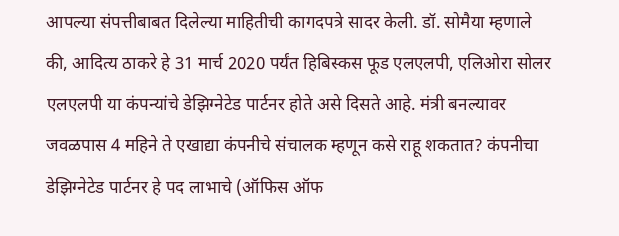आपल्या संपत्तीबाबत दिलेल्या माहितीची कागदपत्रे सादर केली. डॉ. सोमैया म्हणाले की, आदित्य ठाकरे हे 31 मार्च 2020 पर्यंत हिबिस्कस फूड एलएलपी, एलिओरा सोलर एलएलपी या कंपन्यांचे डेझिग्नेटेड पार्टनर होते असे दिसते आहे. मंत्री बनल्यावर जवळपास 4 महिने ते एखाद्या कंपनीचे संचालक म्हणून कसे राहू शकतात? कंपनीचा डेझिग्नेटेड पार्टनर हे पद लाभाचे (ऑफिस ऑफ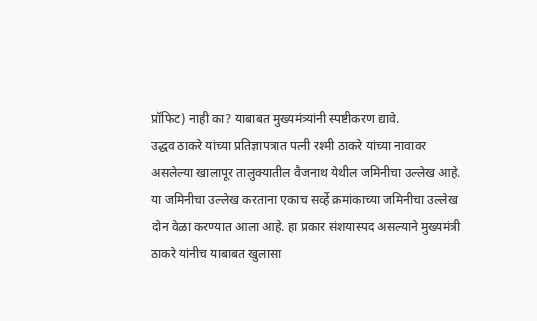प्रॉफिट) नाही का? याबाबत मुख्यमंत्र्यांनी स्पष्टीकरण द्यावे.
उद्धव ठाकरे यांच्या प्रतिज्ञापत्रात पत्नी रश्मी ठाकरे यांच्या नावावर असलेल्या खालापूर तालुक्यातील वैजनाथ येथील जमिनीचा उल्लेख आहे. या जमिनीचा उल्लेख करताना एकाच सर्व्हे क्रमांकाच्या जमिनीचा उल्लेख दोन वेळा करण्यात आला आहे. हा प्रकार संशयास्पद असल्याने मुख्यमंत्री ठाकरे यांनीच याबाबत खुलासा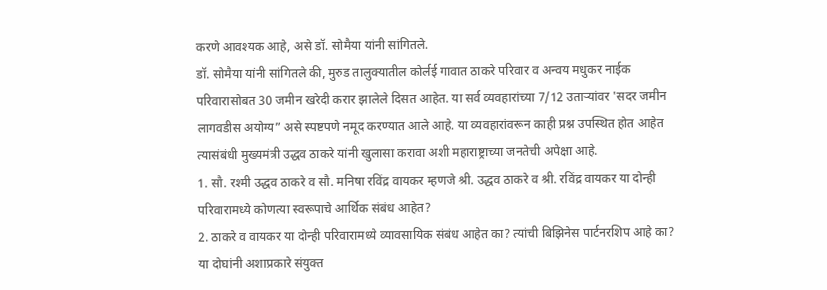करणे आवश्यक आहे, असे डॉ. सोमैया यांनी सांगितले.
डॉ. सोमैया यांनी सांगितले की, मुरुड तालुक्यातील कोर्लई गावात ठाकरे परिवार व अन्वय मधुकर नाईक परिवारासोबत 30 जमीन खरेदी करार झालेले दिसत आहेत. या सर्व व्यवहारांच्या 7/12 उताऱ्यांवर 'सदर जमीन लागवडीस अयोग्य” असे स्पष्टपणे नमूद करण्यात आले आहे. या व्यवहारांवरून काही प्रश्न उपस्थित होत आहेत त्यासंबंधी मुख्यमंत्री उद्धव ठाकरे यांनी खुलासा करावा अशी महाराष्ट्राच्या जनतेची अपेक्षा आहे.
1. सौ. रश्मी उद्धव ठाकरे व सौ. मनिषा रविंद्र वायकर म्हणजे श्री. उद्धव ठाकरे व श्री. रविंद्र वायकर या दोन्ही परिवारामध्ये कोणत्या स्वरूपाचे आर्थिक संबंध आहेत?
2. ठाकरे व वायकर या दोन्ही परिवारामध्ये व्यावसायिक संबंध आहेत का? त्यांची बिझिनेस पार्टनरशिप आहे का? या दोघांनी अशाप्रकारे संयुक्त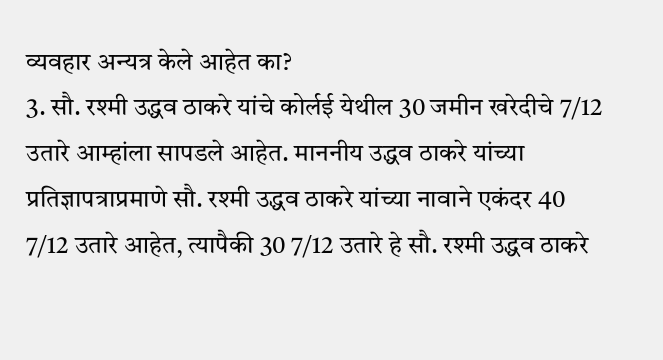व्यवहार अन्यत्र केले आहेत का?
3. सौ. रश्मी उद्धव ठाकरे यांचे कोर्लई येथील 30 जमीन खरेदीचे 7/12 उतारे आम्हांला सापडले आहेत. माननीय उद्धव ठाकरे यांच्या प्रतिज्ञापत्राप्रमाणे सौ. रश्मी उद्धव ठाकरे यांच्या नावाने एकंदर 40 7/12 उतारे आहेत, त्यापैकी 30 7/12 उतारे हे सौ. रश्मी उद्धव ठाकरे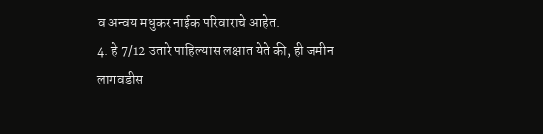व अन्वय मधुकर नाईक परिवाराचे आहेत.
4. हे 7/12 उतारे पाहिल्यास लक्षात येते की, ही जमीन लागवडीस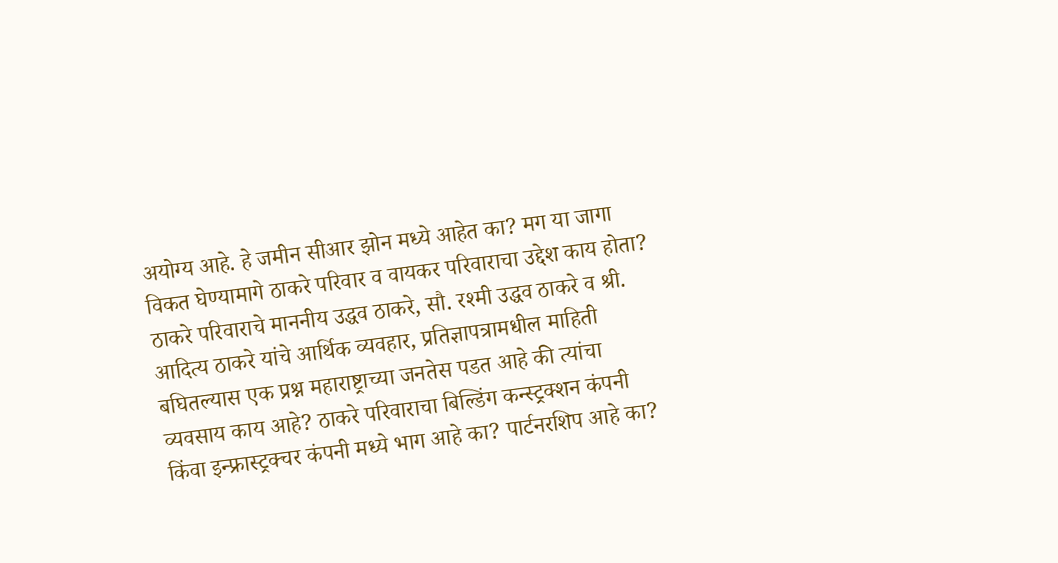अयोग्य आहे. हे जमीन सीआर झोन मध्ये आहेत का? मग या जागा विकत घेण्यामागे ठाकरे परिवार व वायकर परिवाराचा उद्देश काय होता? ठाकरे परिवाराचे माननीय उद्धव ठाकरे, सौ. रश्मी उद्धव ठाकरे व श्री. आदित्य ठाकरे यांचे आर्थिक व्यवहार, प्रतिज्ञापत्रामधील माहिती बघितल्यास एक प्रश्न महाराष्ट्राच्या जनतेस पडत आहे की त्यांचा व्यवसाय काय आहे? ठाकरे परिवाराचा बिल्डिंग कन्स्ट्रक्शन कंपनी किंवा इन्फ्रास्ट्रक्चर कंपनी मध्ये भाग आहे का? पार्टनरशिप आहे का?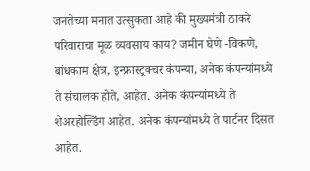जनतेच्या मनात उत्सुकता आहे की मुख्यमंत्री ठाकरे परिवाराचा मूळ व्यवसाय काय? जमीन घेणे -विकणे, बांधकाम क्षेत्र, इन्फ्रास्ट्रक्चर कंपन्या, अनेक कंपन्यांमध्ये ते संचालक होते, आहेत. अनेक कंपन्यांमध्ये ते शेअरहोल्डिंग आहेत. अनेक कंपन्यांमध्ये ते पार्टनर दिसत आहेत.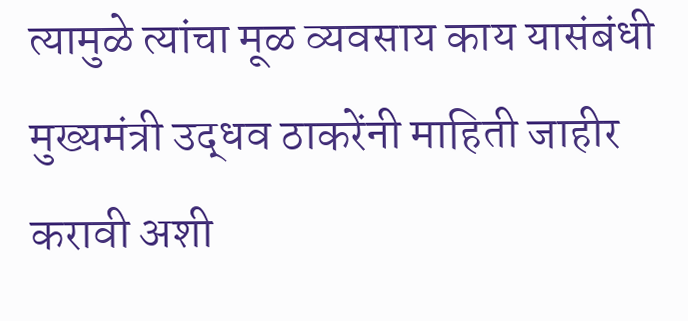त्यामुळे त्यांचा मूळ व्यवसाय काय यासंबंधी मुख्यमंत्री उद्धव ठाकरेंनी माहिती जाहीर करावी अशी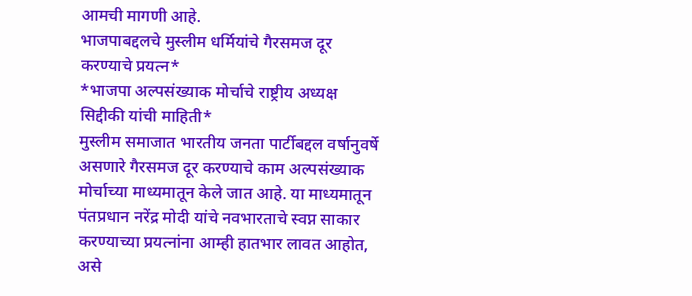आमची मागणी आहे.
भाजपाबद्दलचे मुस्लीम धर्मियांचे गैरसमज दूर करण्याचे प्रयत्न*
*भाजपा अल्पसंख्याक मोर्चाचे राष्ट्रीय अध्यक्ष सिद्दीकी यांची माहिती*
मुस्लीम समाजात भारतीय जनता पार्टीबद्दल वर्षानुवर्षे असणारे गैरसमज दूर करण्याचे काम अल्पसंख्याक मोर्चाच्या माध्यमातून केले जात आहे. या माध्यमातून पंतप्रधान नरेंद्र मोदी यांचे नवभारताचे स्वप्न साकार करण्याच्या प्रयत्नांना आम्ही हातभार लावत आहोत, असे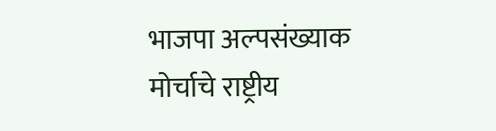भाजपा अल्पसंख्याक मोर्चाचे राष्ट्रीय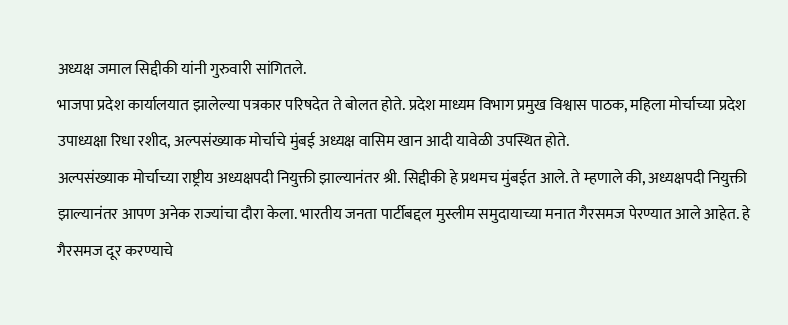अध्यक्ष जमाल सिद्दीकी यांनी गुरुवारी सांगितले.
भाजपा प्रदेश कार्यालयात झालेल्या पत्रकार परिषदेत ते बोलत होते. प्रदेश माध्यम विभाग प्रमुख विश्वास पाठक, महिला मोर्चाच्या प्रदेश उपाध्यक्षा रिधा रशीद, अल्पसंख्याक मोर्चाचे मुंबई अध्यक्ष वासिम खान आदी यावेळी उपस्थित होते.
अल्पसंख्याक मोर्चाच्या राष्ट्रीय अध्यक्षपदी नियुक्ती झाल्यानंतर श्री. सिद्दीकी हे प्रथमच मुंबईत आले. ते म्हणाले की, अध्यक्षपदी नियुक्ती झाल्यानंतर आपण अनेक राज्यांचा दौरा केला. भारतीय जनता पार्टीबद्दल मुस्लीम समुदायाच्या मनात गैरसमज पेरण्यात आले आहेत. हे गैरसमज दूर करण्याचे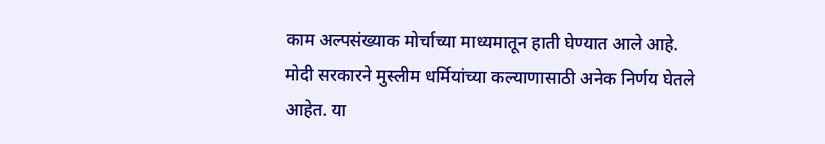काम अल्पसंख्याक मोर्चाच्या माध्यमातून हाती घेण्यात आले आहे. मोदी सरकारने मुस्लीम धर्मियांच्या कल्याणासाठी अनेक निर्णय घेतले आहेत. या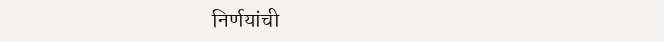निर्णयांची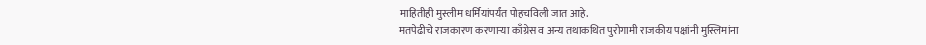माहितीही मुस्लीम धर्मियांपर्यंत पोहचविली जात आहे.
मतपेढीचे राजकारण करणाऱ्या काँग्रेस व अन्य तथाकथित पुरोगामी राजकीय पक्षांनी मुस्लिमांना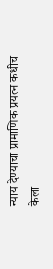न्याय देण्याचा प्रामाणिक प्रयत्न कधीच केला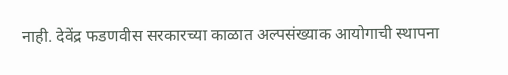नाही. देवेंद्र फडणवीस सरकारच्या काळात अल्पसंख्याक आयोगाची स्थापना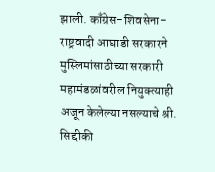झाली. काँग्रेस-शिवसेना-राष्ट्रवादी आघाडी सरकारने मुस्लिमांसाठीच्या सरकारी महामंडळांवरील नियुक्त्याही अजून केलेल्या नसल्याचे श्री. सिद्दीकी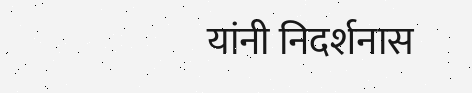यांनी निदर्शनास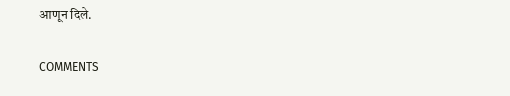आणून दिले.

COMMENTS